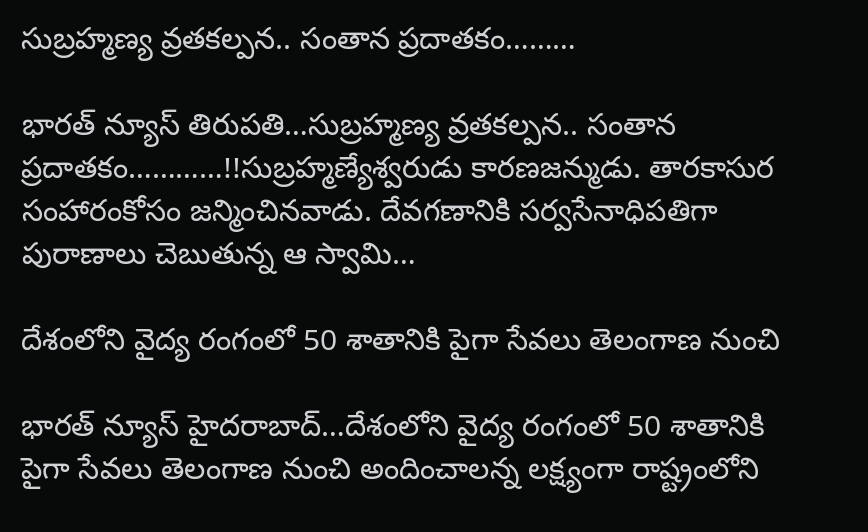సుబ్రహ్మణ్య వ్రతకల్పన.. సంతాన ప్రదాతకం………

భారత్ న్యూస్ తిరుపతి…సుబ్రహ్మణ్య వ్రతకల్పన.. సంతాన ప్రదాతకం…………!!సుబ్రహ్మణ్యేశ్వరుడు కారణజన్ముడు. తారకాసుర సంహారంకోసం జన్మించినవాడు. దేవగణానికి సర్వసేనాధిపతిగా పురాణాలు చెబుతున్న ఆ స్వామి…

దేశంలోని వైద్య రంగంలో 50 శాతానికి పైగా సేవలు తెలంగాణ నుంచి

భారత్ న్యూస్ హైదరాబాద్…దేశంలోని వైద్య రంగంలో 50 శాతానికి పైగా సేవలు తెలంగాణ నుంచి అందించాలన్న లక్ష్యంగా రాష్ట్రంలోని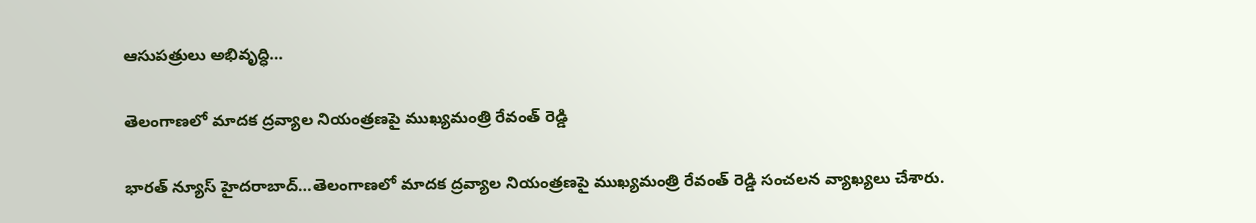ఆసుపత్రులు అభివృద్ధి…

తెలంగాణలో మాదక ద్రవ్యాల నియంత్రణపై ముఖ్యమంత్రి రేవంత్ రెడ్డి

భారత్ న్యూస్ హైదరాబాద్…తెలంగాణలో మాదక ద్రవ్యాల నియంత్రణపై ముఖ్యమంత్రి రేవంత్ రెడ్డి సంచలన వ్యాఖ్యలు చేశారు.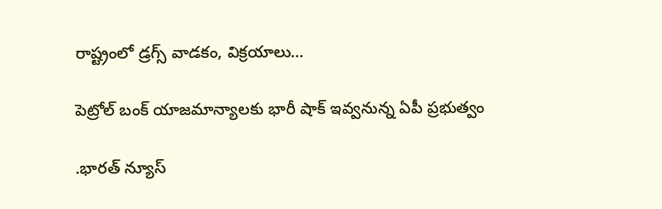రాష్ట్రంలో డ్రగ్స్ వాడకం, విక్రయాలు…

పెట్రోల్ బంక్ యాజమాన్యాలకు భారీ షాక్ ఇవ్వనున్న ఏపీ ప్రభుత్వం

.భారత్ న్యూస్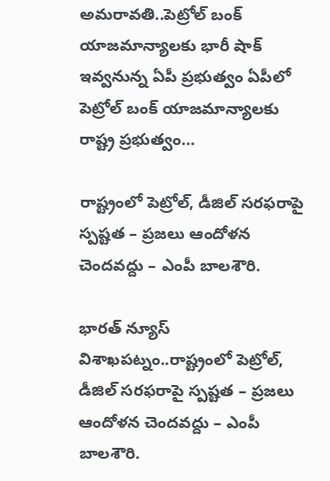అమరావతి..పెట్రోల్ బంక్ యాజమాన్యాలకు భారీ షాక్ ఇవ్వనున్న ఏపీ ప్రభుత్వం ఏపీలో పెట్రోల్ బంక్ యాజమాన్యాలకు రాష్ట్ర ప్రభుత్వం…

రాష్ట్రంలో పెట్రోల్, డీజిల్ సరఫరాపై స్పష్టత – ప్రజలు ఆందోళన చెందవద్దు – ఎంపీ బాలశౌరి.

భారత్ న్యూస్ విశాఖపట్నం..రాష్ట్రంలో పెట్రోల్, డీజిల్ సరఫరాపై స్పష్టత – ప్రజలు ఆందోళన చెందవద్దు – ఎంపీ బాలశౌరి.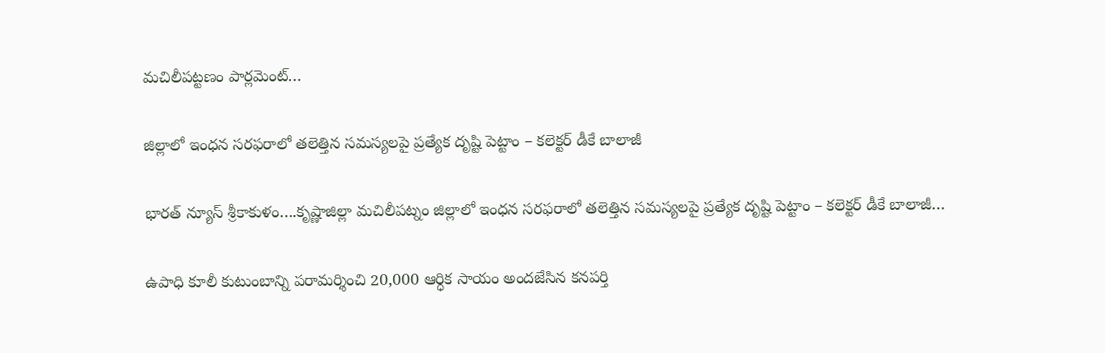మచిలీపట్టణం పార్లమెంట్…

జిల్లాలో ఇంధన సరఫరాలో తలెత్తిన సమస్యలపై ప్రత్యేక దృష్టి పెట్టాం – కలెక్టర్ డీకే బాలాజీ

భారత్ న్యూస్ శ్రీకాకుళం….కృష్ణాజిల్లా మచిలీపట్నం జిల్లాలో ఇంధన సరఫరాలో తలెత్తిన సమస్యలపై ప్రత్యేక దృష్టి పెట్టాం – కలెక్టర్ డీకే బాలాజీ…

ఉపాధి కూలీ కుటుంబాన్ని పరామర్శించి 20,000 ఆర్ధిక సాయం అందజేసిన కనపర్తి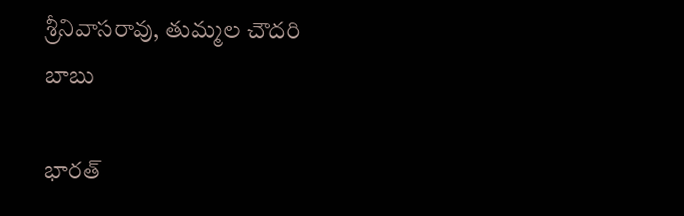శ్రీనివాసరావు, తుమ్మల చౌదరి బాబు

భారత్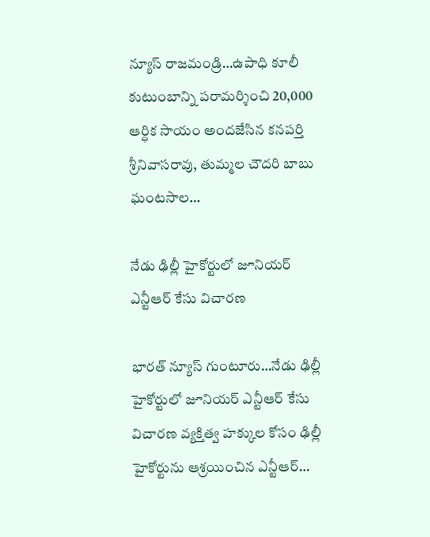న్యూస్ రాజమండ్రి…ఉపాధి కూలీ కుటుంబాన్ని పరామర్శించి 20,000 ఆర్ధిక సాయం అందజేసిన కనపర్తి శ్రీనివాసరావు, తుమ్మల చౌదరి బాబు ఘంటసాల…

నేడు ఢిల్లీ హైకోర్టులో జూనియర్‌ ఎన్టీఆర్‌ కేసు విచారణ

భారత్ న్యూస్ గుంటూరు…నేడు ఢిల్లీ హైకోర్టులో జూనియర్‌ ఎన్టీఆర్‌ కేసు విచారణ వ్యక్తిత్వ హక్కుల కోసం ఢిల్లీ హైకోర్టును ఆశ్రయించిన ఎన్టీఆర్…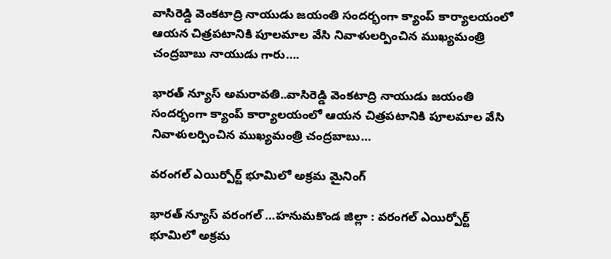వాసిరెడ్డి వెంకటాద్రి నాయుడు జయంతి సందర్భంగా క్యాంప్ కార్యాలయంలో ఆయన చిత్రపటానికి పూలమాల వేసి నివాళులర్పించిన ముఖ్యమంత్రి చంద్రబాబు నాయుడు గారు….

భారత్ న్యూస్ అమరావతి..వాసిరెడ్డి వెంకటాద్రి నాయుడు జయంతి సందర్భంగా క్యాంప్ కార్యాలయంలో ఆయన చిత్రపటానికి పూలమాల వేసి నివాళులర్పించిన ముఖ్యమంత్రి చంద్రబాబు…

వరంగల్ ఎయిర్పోర్ట్ భూమిలో అక్రమ మైనింగ్

భారత్ న్యూస్ వరంగల్ …హనుమకొండ జిల్లా : వరంగల్ ఎయిర్పోర్ట్ భూమిలో అక్రమ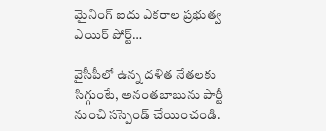మైనింగ్ ఐదు ఎకరాల ప్రభుత్వ ఎయిర్ పోర్ట్…

వైసీపీలో ఉన్న దళిత నేతలకు సిగ్గుంటే, అనంతబాబును పార్టీ నుంచి సస్పెండ్ చేయించండి.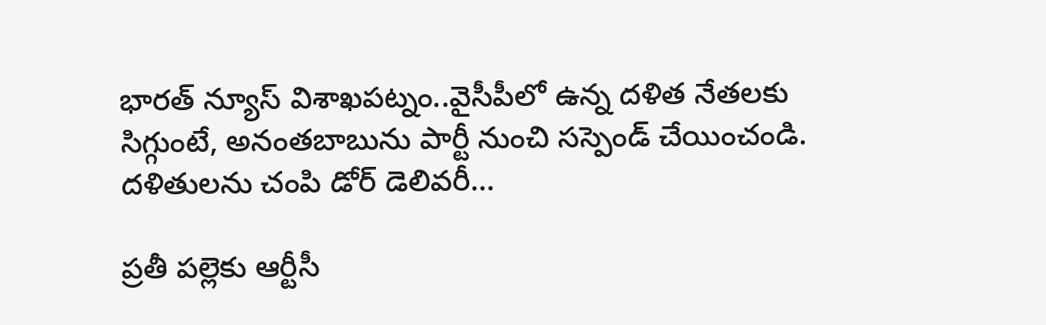భారత్ న్యూస్ విశాఖపట్నం..వైసీపీలో ఉన్న దళిత నేతలకు సిగ్గుంటే, అనంతబాబును పార్టీ నుంచి సస్పెండ్ చేయించండి. దళితులను చంపి డోర్ డెలివరీ…

ప్రతీ పల్లెకు ఆర్టీసీ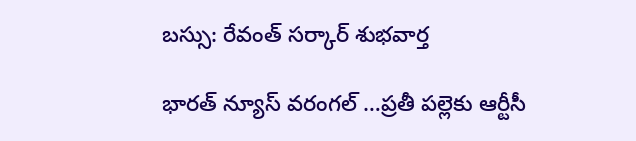బస్సు: రేవంత్ సర్కార్ శుభవార్త

భారత్ న్యూస్ వరంగల్ …ప్రతీ పల్లెకు ఆర్టీసీ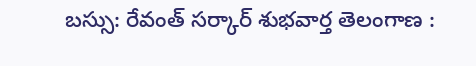బస్సు: రేవంత్ సర్కార్ శుభవార్త తెలంగాణ :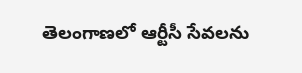తెలంగాణలో ఆర్టీసీ సేవలను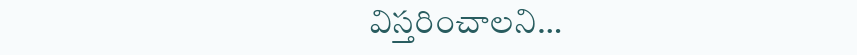విస్తరించాలని…